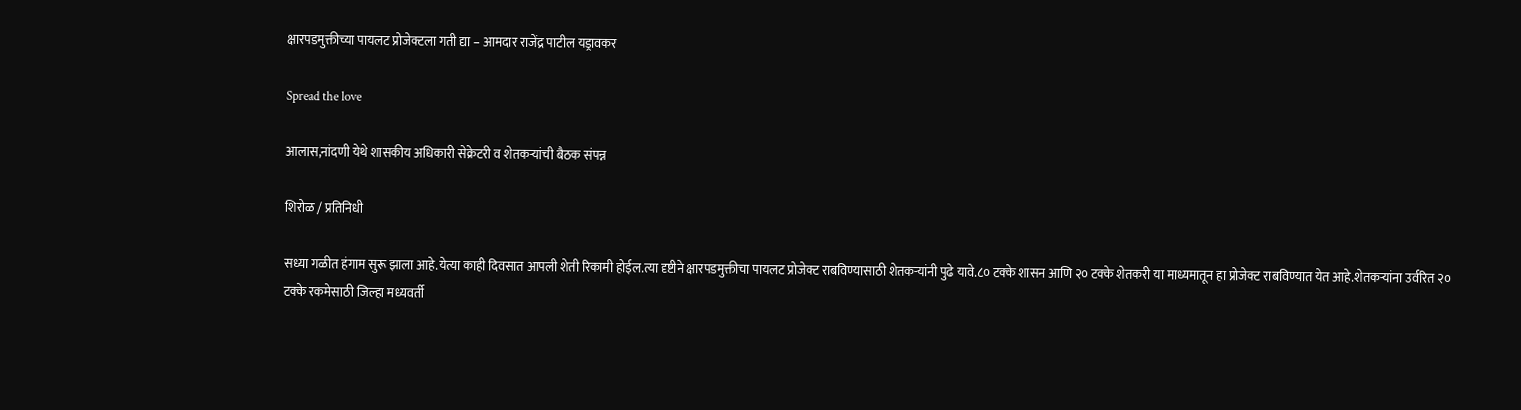क्षारपडमुक्तीच्या पायलट प्रोजेक्टला गती द्या – आमदार राजेंद्र पाटील यड्रावकर

Spread the love

आलास,नांदणी येथे शासकीय अधिकारी सेक्रेटरी व शेतकऱ्यांची बैठक संपन्न

शिरोळ / प्रतिनिधी

सध्या गळीत हंगाम सुरू झाला आहे.येत्या काही दिवसात आपली शेती रिकामी होईल.त्या दृष्टीने क्षारपडमुक्तीचा पायलट प्रोजेक्ट राबविण्यासाठी शेतकऱ्यांनी पुढे यावे.८० टक्के शासन आणि २० टक्के शेतकरी या माध्यमातून हा प्रोजेक्ट राबविण्यात येत आहे.शेतकऱ्यांना उर्वरित २० टक्के रकमेसाठी जिल्हा मध्यवर्ती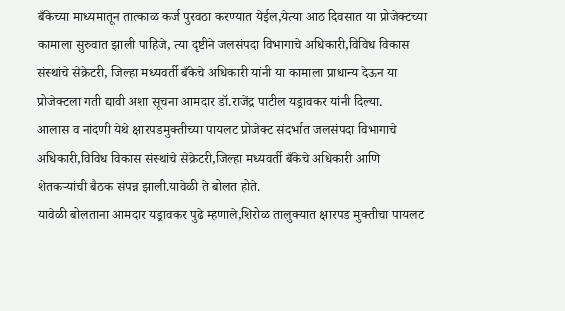बँकेच्या माध्यमातून तात्काळ कर्ज पुरवठा करण्यात येईल,येत्या आठ दिवसात या प्रोजेक्टच्या कामाला सुरुवात झाली पाहिजे, त्या दृष्टीने जलसंपदा विभागाचे अधिकारी,विविध विकास संस्थांचे सेक्रेटरी, जिल्हा मध्यवर्ती बँकेचे अधिकारी यांनी या कामाला प्राधान्य देऊन या प्रोजेक्टला गती द्यावी अशा सूचना आमदार डॉ.राजेंद्र पाटील यड्रावकर यांनी दिल्या.
आलास व नांदणी येथे क्षारपडमुक्तीच्या पायलट प्रोजेक्ट संदर्भात जलसंपदा विभागाचे अधिकारी,विविध विकास संस्थांचे सेक्रेटरी,जिल्हा मध्यवर्ती बँकेचे अधिकारी आणि शेतकऱ्यांची बैठक संपन्न झाली.यावेळी ते बोलत होते.
यावेळी बोलताना आमदार यड्रावकर पुढे म्हणाले,शिरोळ तालुक्यात क्षारपड मुक्तीचा पायलट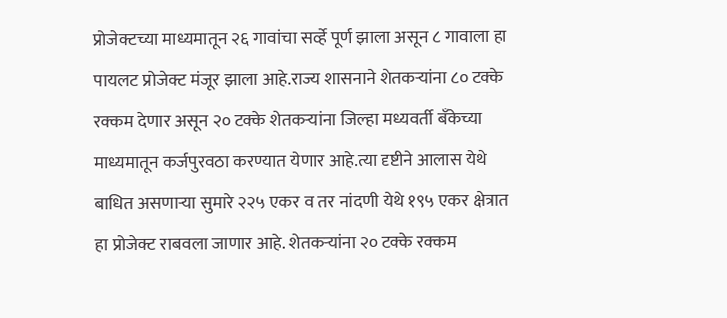प्रोजेक्टच्या माध्यमातून २६ गावांचा सर्व्हे पूर्ण झाला असून ८ गावाला हा पायलट प्रोजेक्ट मंजूर झाला आहे.राज्य शासनाने शेतकऱ्यांना ८० टक्के रक्कम देणार असून २० टक्के शेतकऱ्यांना जिल्हा मध्यवर्ती बँकेच्या माध्यमातून कर्जपुरवठा करण्यात येणार आहे.त्या दृष्टीने आलास येथे बाधित असणाऱ्या सुमारे २२५ एकर व तर नांदणी येथे १९५ एकर क्षेत्रात हा प्रोजेक्ट राबवला जाणार आहे. शेतकऱ्यांना २० टक्के रक्कम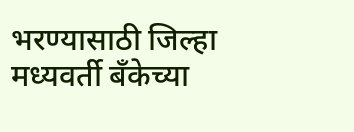भरण्यासाठी जिल्हा मध्यवर्ती बँकेच्या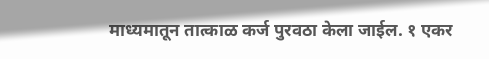माध्यमातून तात्काळ कर्ज पुरवठा केला जाईल. १ एकर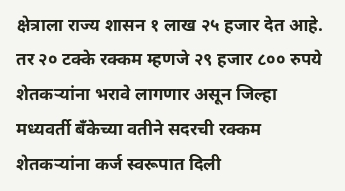क्षेत्राला राज्य शासन १ लाख २५ हजार देत आहे. तर २० टक्के रक्कम म्हणजे २९ हजार ८०० रुपये शेतकऱ्यांना भरावे लागणार असून जिल्हा मध्यवर्ती बँकेच्या वतीने सदरची रक्कम शेतकऱ्यांना कर्ज स्वरूपात दिली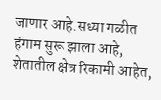जाणार आहे.सध्या गळीत हंगाम सुरू झाला आहे, शेतातील क्षेत्र रिकामी आहेत,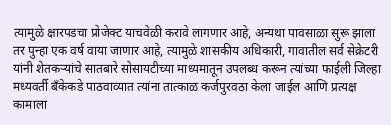त्यामुळे क्षारपडचा प्रोजेक्ट याचवेळी करावे लागणार आहे, अन्यथा पावसाळा सुरू झाला तर पुन्हा एक वर्ष वाया जाणार आहे, त्यामुळे शासकीय अधिकारी, गावातील सर्व सेक्रेटरी यांनी शेतकऱ्यांचे सातबारे सोसायटीच्या माध्यमातून उपलब्ध करून त्यांच्या फाईली जिल्हा मध्यवर्ती बँकेकडे पाठवाव्यात त्यांना तात्काळ कर्जपुरवठा केला जाईल आणि प्रत्यक्ष कामाला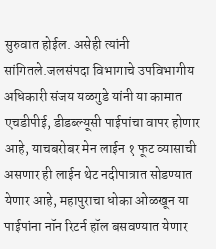सुरुवात होईल. असेही त्यांनी सांगितले.जलसंपदा विभागाचे उपविभागीय अधिकारी संजय यळगुडे यांनी या कामात एचडीपीई, डीडब्ल्यूसी पाईपांचा वापर होणार आहे, याचबरोबर मेन लाईन १ फूट व्यासाची असणार ही लाईन थेट नदीपात्रात सोडण्यात येणार आहे, महापुराचा धोका ओळखून या पाईपांना नॉन रिटर्न हॉल बसवण्यात येणार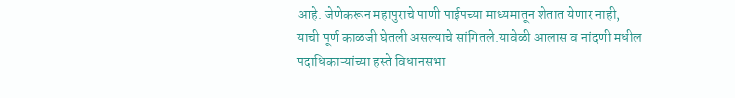आहे. जेणेकरून महापुराचे पाणी पाईपच्या माध्यमातून शेतात येणार नाही, याची पूर्ण काळजी घेतली असल्याचे सांगितले.यावेळी आलास व नांदणी मधील पदाधिकाऱ्यांच्या हस्ते विधानसभा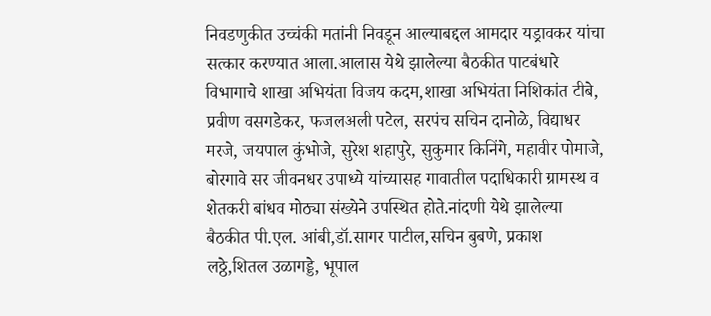निवडणुकीत उच्चंकी मतांनी निवडून आल्याबद्दल आमदार यड्रावकर यांचा सत्कार करण्यात आला.आलास येथे झालेल्या बैठकीत पाटबंधारे विभागाचे शाखा अभियंता विजय कदम,शाखा अभियंता निशिकांत टीबे, प्रवीण वसगडेकर, फजलअली पटेल, सरपंच सचिन दानोळे, विद्याधर मरजे, जयपाल कुंभोजे, सुरेश शहापुरे, सुकुमार किनिंगे, महावीर पोमाजे, बोरगावे सर जीवनधर उपाध्ये यांच्यासह गावातील पदाधिकारी ग्रामस्थ व शेतकरी बांधव मोठ्या संख्येने उपस्थित होते.नांदणी येथे झालेल्या बैठकीत पी.एल. आंबी,डॉ.सागर पाटील,सचिन बुबणे, प्रकाश लठ्ठे,शितल उळागड्डे, भूपाल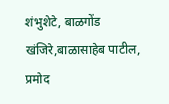शंभुशेटे, बाळगोंड खंजिरे,बाळासाहेब पाटील, प्रमोद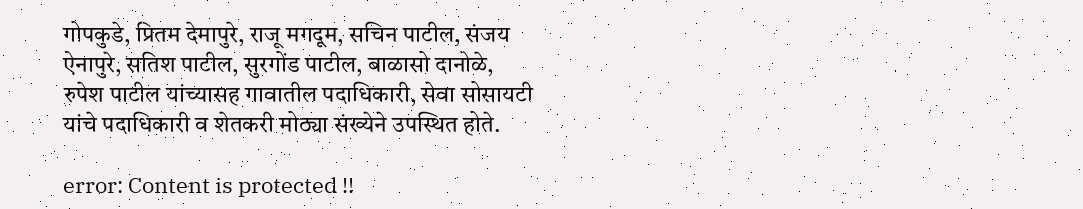गोपकुडे, प्रितम देमापुरे, राजू मगदूम, सचिन पाटील, संजय ऐनापुरे, सतिश पाटील, सुरगोंड पाटील, बाळासो दानोळे, रुपेश पाटील यांच्यासह गावातील पदाधिकारी, सेवा सोसायटी यांचे पदाधिकारी व शेतकरी मोठ्या संख्येने उपस्थित होते.

error: Content is protected !!